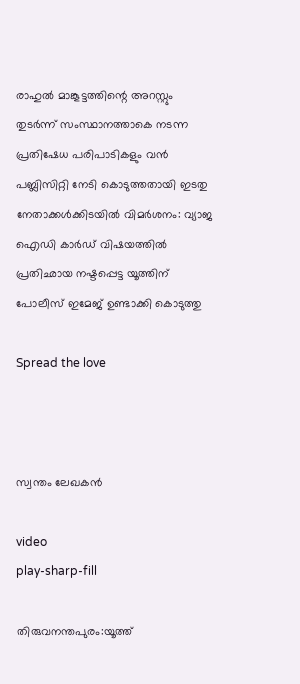രാഹുല്‍ മാങ്കൂട്ടത്തിന്റെ അറസ്റ്റും തുടർന്ന് സംസ്ഥാനത്താകെ നടന്ന പ്രതിഷേധ പരിപാടികളും വൻ പബ്ലിസിറ്റി നേടി കൊടുത്തതായി ഇടതു നേതാക്കൾക്കിടയിൽ വിമർശനം: വ്യാജ ഐഡി കാർഡ് വിഷയത്തിൽ പ്രതിഛായ നഷ്ടപ്പെട്ട യൂത്തിന് പോലീസ് ഇമേജ് ഉണ്ടാക്കി കൊടുത്തു

Spread the love



സ്വന്തം ലേഖകൻ

video
play-sharp-fill

തിരുവനന്തപുരം:യൂത്ത്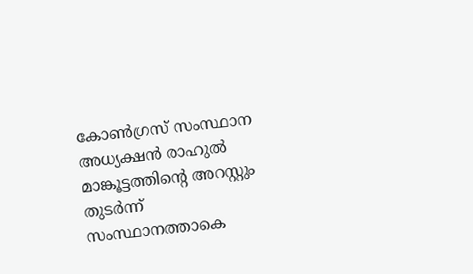കോണ്‍ഗ്രസ് സംസ്ഥാന അധ്യക്ഷന്‍ രാഹുല്‍ മാങ്കൂട്ടത്തിന്റെ അറസ്റ്റും തുടർന്ന് സംസ്ഥാനത്താകെ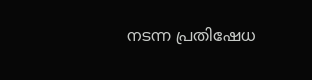നടന്ന പ്രതിഷേധ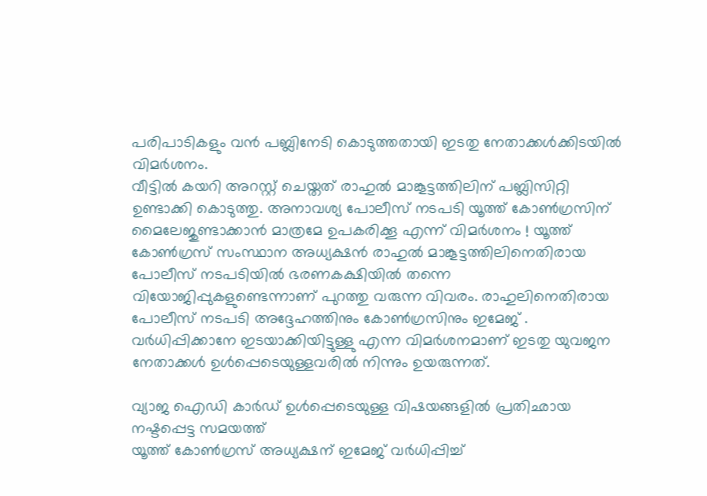പരിപാടികളും വൻ പബ്ലിനേടി കൊടുത്തതായി ഇടതു നേതാക്കൾക്കിടയിൽ വിമർശനം.
വീട്ടില്‍ കയറി അറസ്റ്റ് ചെയ്തത് രാഹുല്‍ മാങ്കൂട്ടത്തിലിന് പബ്ലിസിറ്റി ഉണ്ടാക്കി കൊടുത്തു. അനാവശ്യ പോലീസ് നടപടി യൂത്ത് കോണ്‍ഗ്രസിന് മൈലേജുണ്ടാക്കാന്‍ മാത്രമേ ഉപകരിക്കൂ എന്ന് വിമര്‍ശനം ! യൂത്ത് കോണ്‍ഗ്രസ് സംസ്ഥാന അധ്യക്ഷന്‍ രാഹുല്‍ മാങ്കൂട്ടത്തിലിനെതിരായ പോലീസ് നടപടിയില്‍ ഭരണകക്ഷിയില്‍ തന്നെ വിയോജിപ്പുകളുണ്ടെന്നാണ് പുറത്തു വരുന്ന വിവരം. രാഹുലിനെതിരായ പോലീസ് നടപടി അദ്ദേഹത്തിനും കോണ്‍ഗ്രസിനും ഇമേജ് .
വര്‍ധിപ്പിക്കാനേ ഇടയാക്കിയിട്ടുള്ളു എന്ന വിമര്‍ശനമാണ് ഇടതു യുവജന നേതാക്കള്‍ ഉള്‍പ്പെടെയുള്ളവരില്‍ നിന്നും ഉയരുന്നത്.

വ്യാജ ഐഡി കാര്‍ഡ് ഉള്‍പ്പെടെയുള്ള വിഷയങ്ങളില്‍ പ്രതിഛായ നഷ്ടപ്പെട്ട സമയത്ത്
യൂത്ത് കോണ്‍ഗ്രസ് അധ്യക്ഷന് ഇമേജ് വര്‍ധിപ്പിച്ച്‌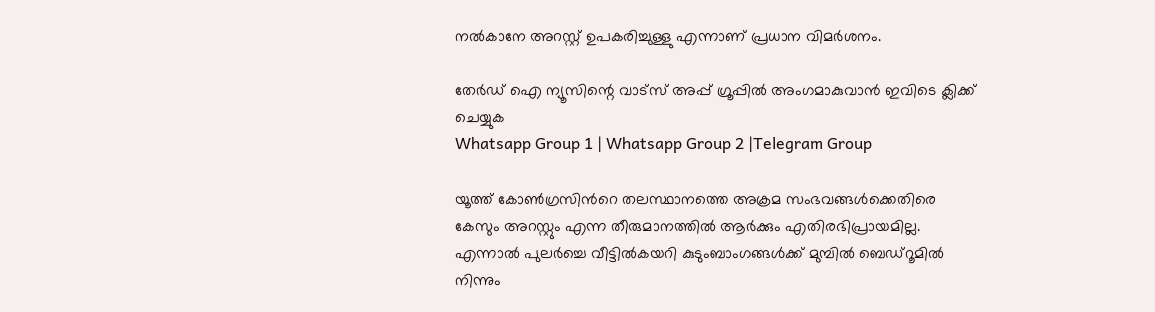നല്‍കാനേ അറസ്റ്റ് ഉപകരിച്ചുള്ളു എന്നാണ് പ്രധാന വിമര്‍ശനം.

തേർഡ് ഐ ന്യൂസിന്റെ വാട്സ് അപ്പ് ഗ്രൂപ്പിൽ അംഗമാകുവാൻ ഇവിടെ ക്ലിക്ക് ചെയ്യുക
Whatsapp Group 1 | Whatsapp Group 2 |Telegram Group

യൂത്ത് കോണ്‍ഗ്രസിന്‍റെ തലസ്ഥാനത്തെ അക്രമ സംഭവങ്ങള്‍ക്കെതിരെ കേസും അറസ്റ്റും എന്ന തീരുമാനത്തില്‍ ആര്‍ക്കും എതിരഭിപ്രായമില്ല. എന്നാല്‍ പുലര്‍ച്ചെ വീട്ടില്‍കയറി കുടുംബാംഗങ്ങള്‍ക്ക് മുമ്പില്‍ ബെഡ്റൂമില്‍ നിന്നും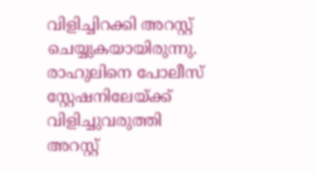വിളിച്ചിറക്കി അറസ്റ്റ് ചെയ്യുകയായിരുന്നു. രാഹുലിനെ പോലീസ് സ്റ്റേഷനിലേയ്ക്ക് വിളിച്ചുവരുത്തി അറസ്റ്റ്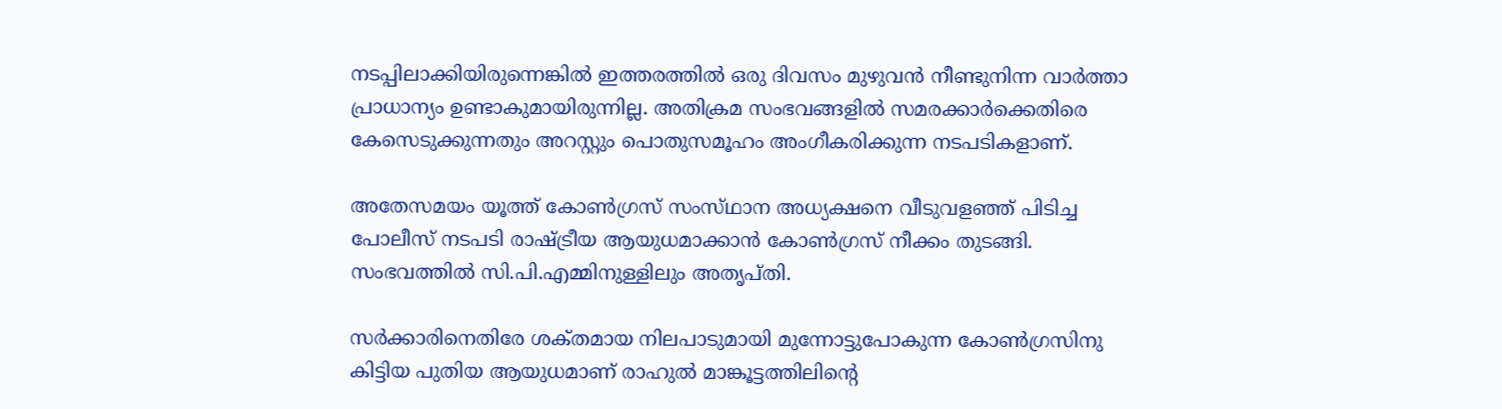നടപ്പിലാക്കിയിരുന്നെങ്കില്‍ ഇത്തരത്തില്‍ ഒരു ദിവസം മുഴുവന്‍ നീണ്ടുനിന്ന വാര്‍ത്താ പ്രാധാന്യം ഉണ്ടാകുമായിരുന്നില്ല. അതിക്രമ സംഭവങ്ങളില്‍ സമരക്കാര്‍ക്കെതിരെ കേസെടുക്കുന്നതും അറസ്റ്റും പൊതുസമൂഹം അംഗീകരിക്കുന്ന നടപടികളാണ്.

അതേസമയം യൂത്ത്‌ കോണ്‍ഗ്രസ്‌ സംസ്‌ഥാന അധ്യക്ഷനെ വീടുവളഞ്ഞ്‌ പിടിച്ച പോലീസ്‌ നടപടി രാഷ്‌ട്രീയ ആയുധമാക്കാന്‍ കോണ്‍ഗ്രസ്‌ നീക്കം തുടങ്ങി. സംഭവത്തില്‍ സി.പി.എമ്മിനുള്ളിലും അതൃപ്‌തി.

സര്‍ക്കാരിനെതിരേ ശക്‌തമായ നിലപാടുമായി മുന്നോട്ടുപോകുന്ന കോണ്‍ഗ്രസിനു കിട്ടിയ പുതിയ ആയുധമാണ്‌ രാഹുല്‍ മാങ്കൂട്ടത്തിലിന്റെ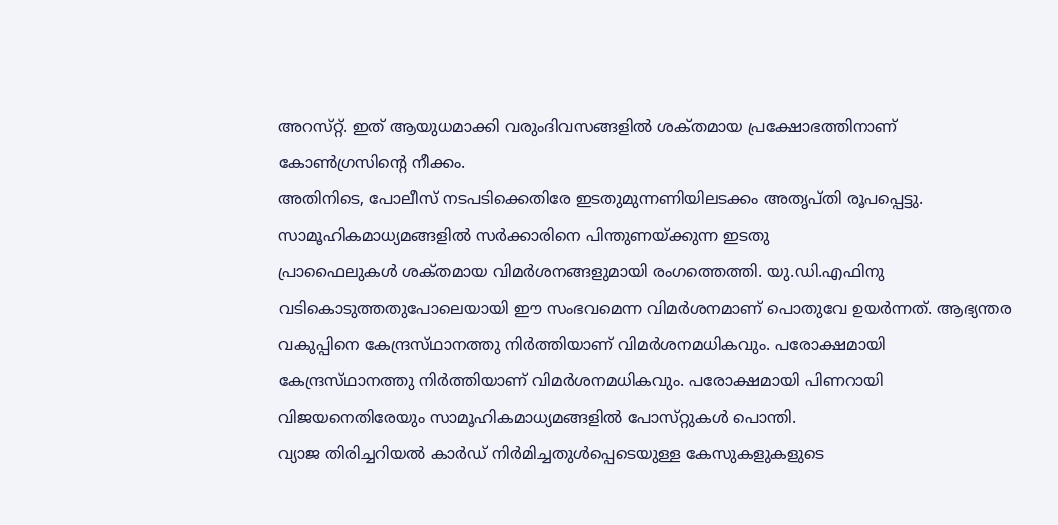അറസ്‌റ്റ്‌. ഇത്‌ ആയുധമാക്കി വരുംദിവസങ്ങളില്‍ ശക്‌തമായ പ്രക്ഷോഭത്തിനാണ്‌ കോണ്‍ഗ്രസിന്റെ നീക്കം.
അതിനിടെ, പോലീസ്‌ നടപടിക്കെതിരേ ഇടതുമുന്നണിയിലടക്കം അതൃപ്‌തി രൂപപ്പെട്ടു. സാമൂഹികമാധ്യമങ്ങളില്‍ സര്‍ക്കാരിനെ പിന്തുണയ്‌ക്കുന്ന ഇടതു
പ്രാഫൈലുകള്‍ ശക്‌തമായ വിമര്‍ശനങ്ങളുമായി രംഗത്തെത്തി. യു.ഡി.എഫിനു വടികൊടുത്തതുപോലെയായി ഈ സംഭവമെന്ന വിമര്‍ശനമാണ്‌ പൊതുവേ ഉയര്‍ന്നത്‌. ആഭ്യന്തര വകുപ്പിനെ കേന്ദ്രസ്‌ഥാനത്തു നിര്‍ത്തിയാണ്‌ വിമര്‍ശനമധികവും. പരോക്ഷമായി
കേന്ദ്രസ്‌ഥാനത്തു നിര്‍ത്തിയാണ്‌ വിമര്‍ശനമധികവും. പരോക്ഷമായി പിണറായി വിജയനെതിരേയും സാമൂഹികമാധ്യമങ്ങളില്‍ പോസ്‌റ്റുകള്‍ പൊന്തി.
വ്യാജ തിരിച്ചറിയല്‍ കാര്‍ഡ്‌ നിര്‍മിച്ചതുള്‍പ്പെടെയുള്ള കേസുകളുകളുടെ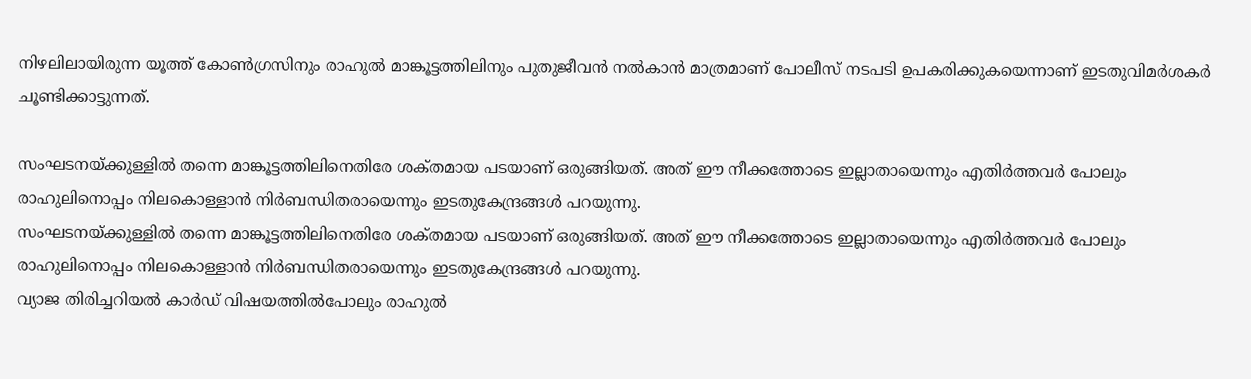നിഴലിലായിരുന്ന യൂത്ത്‌ കോണ്‍ഗ്രസിനും രാഹുല്‍ മാങ്കൂട്ടത്തിലിനും പുതുജീവന്‍ നല്‍കാന്‍ മാത്രമാണ്‌ പോലീസ്‌ നടപടി ഉപകരിക്കുകയെന്നാണ്‌ ഇടതുവിമര്‍ശകര്‍ ചൂണ്ടിക്കാട്ടുന്നത്‌.

സംഘടനയ്‌ക്കുള്ളില്‍ തന്നെ മാങ്കൂട്ടത്തിലിനെതിരേ ശക്‌തമായ പടയാണ്‌ ഒരുങ്ങിയത്‌. അത്‌ ഈ നീക്കത്തോടെ ഇല്ലാതായെന്നും എതിര്‍ത്തവര്‍ പോലും രാഹുലിനൊപ്പം നിലകൊള്ളാന്‍ നിര്‍ബന്ധിതരായെന്നും ഇടതുകേന്ദ്രങ്ങള്‍ പറയുന്നു.
സംഘടനയ്‌ക്കുള്ളില്‍ തന്നെ മാങ്കൂട്ടത്തിലിനെതിരേ ശക്‌തമായ പടയാണ്‌ ഒരുങ്ങിയത്‌. അത്‌ ഈ നീക്കത്തോടെ ഇല്ലാതായെന്നും എതിര്‍ത്തവര്‍ പോലും രാഹുലിനൊപ്പം നിലകൊള്ളാന്‍ നിര്‍ബന്ധിതരായെന്നും ഇടതുകേന്ദ്രങ്ങള്‍ പറയുന്നു.
വ്യാജ തിരിച്ചറിയല്‍ കാര്‍ഡ്‌ വിഷയത്തില്‍പോലും രാഹുല്‍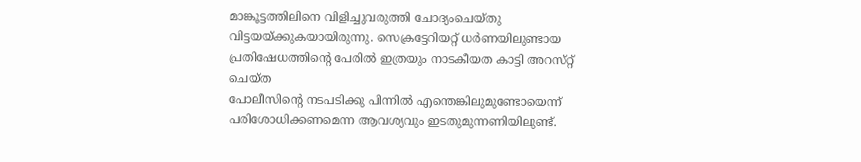മാങ്കൂട്ടത്തിലിനെ വിളിച്ചുവരുത്തി ചോദ്യംചെയ്‌തു വിട്ടയയ്‌ക്കുകയായിരുന്നു. സെക്രട്ടേറിയറ്റ്‌ ധര്‍ണയിലുണ്ടായ പ്രതിഷേധത്തിന്റെ പേരില്‍ ഇത്രയും നാടകീയത കാട്ടി അറസ്‌റ്റ്‌ ചെയ്‌ത
പോലീസിന്റെ നടപടിക്കു പിന്നില്‍ എന്തെങ്കിലുമുണ്ടോയെന്ന്‌ പരിശോധിക്കണമെന്ന ആവശ്യവും ഇടതുമുന്നണിയിലുണ്ട്‌.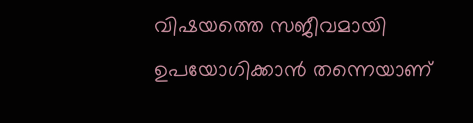വിഷയത്തെ സജീവമായി ഉപയോഗിക്കാന്‍ തന്നെയാണ്‌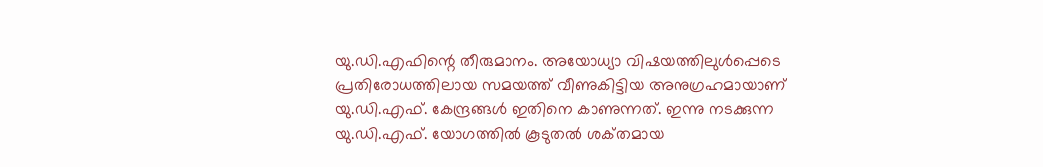യു.ഡി.എഫിന്റെ തീരുമാനം. അയോധ്യാ വിഷയത്തിലുള്‍പ്പെടെ പ്രതിരോധത്തിലായ സമയത്ത്‌ വീണുകിട്ടിയ അനുഗ്രഹമായാണ്‌ യു.ഡി.എഫ്‌. കേന്ദ്രങ്ങള്‍ ഇതിനെ കാണുന്നത്‌. ഇന്നു നടക്കുന്ന യു.ഡി.എഫ്‌. യോഗത്തില്‍ കൂടുതല്‍ ശക്‌തമായ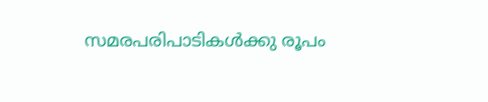സമരപരിപാടികള്‍ക്കു രൂപം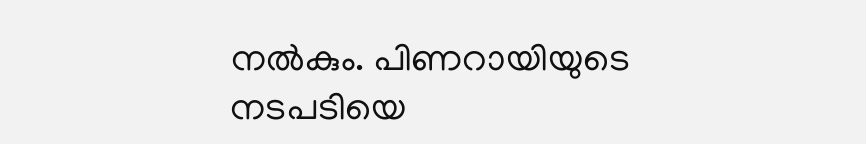നല്‍കും. പിണറായിയുടെ നടപടിയെ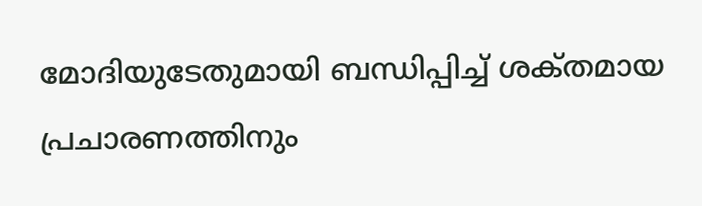മോദിയുടേതുമായി ബന്ധിപ്പിച്ച്‌ ശക്‌തമായ പ്രചാരണത്തിനും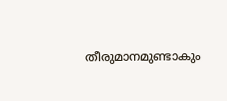തീരുമാനമുണ്ടാകും